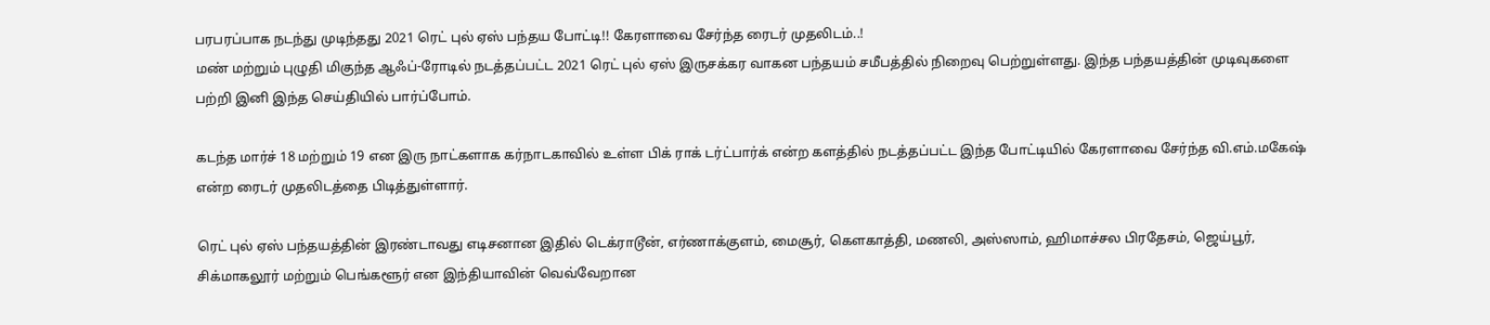பரபரப்பாக நடந்து முடிந்தது 2021 ரெட் புல் ஏஸ் பந்தய போட்டி!! கேரளாவை சேர்ந்த ரைடர் முதலிடம்..!
மண் மற்றும் புழுதி மிகுந்த ஆஃப்-ரோடில் நடத்தப்பட்ட 2021 ரெட் புல் ஏஸ் இருசக்கர வாகன பந்தயம் சமீபத்தில் நிறைவு பெற்றுள்ளது. இந்த பந்தயத்தின் முடிவுகளை பற்றி இனி இந்த செய்தியில் பார்ப்போம்.

கடந்த மார்ச் 18 மற்றும் 19 என இரு நாட்களாக கர்நாடகாவில் உள்ள பிக் ராக் டர்ட்பார்க் என்ற களத்தில் நடத்தப்பட்ட இந்த போட்டியில் கேரளாவை சேர்ந்த வி.எம்.மகேஷ் என்ற ரைடர் முதலிடத்தை பிடித்துள்ளார்.

ரெட் புல் ஏஸ் பந்தயத்தின் இரண்டாவது எடிசனான இதில் டெக்ராடூன், எர்ணாக்குளம், மைசூர், கௌகாத்தி, மணலி, அஸ்ஸாம், ஹிமாச்சல பிரதேசம், ஜெய்பூர், சிக்மாகலூர் மற்றும் பெங்களூர் என இந்தியாவின் வெவ்வேறான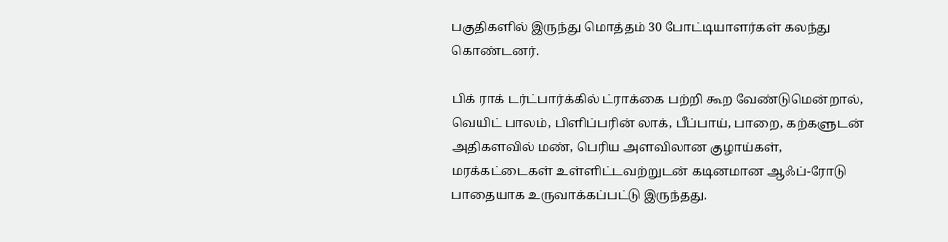பகுதிகளில் இருந்து மொத்தம் 30 போட்டியாளர்கள் கலந்து கொண்டனர்.

பிக் ராக் டர்ட்பார்க்கில் ட்ராக்கை பற்றி கூற வேண்டுமென்றால், வெயிட் பாலம், பிளிப்பரின் லாக், பீப்பாய், பாறை, கற்களுடன் அதிகளவில் மண், பெரிய அளவிலான குழாய்கள், மரக்கட்டைகள் உள்ளிட்டவற்றுடன் கடினமான ஆஃப்-ரோடு பாதையாக உருவாக்கப்பட்டு இருந்தது.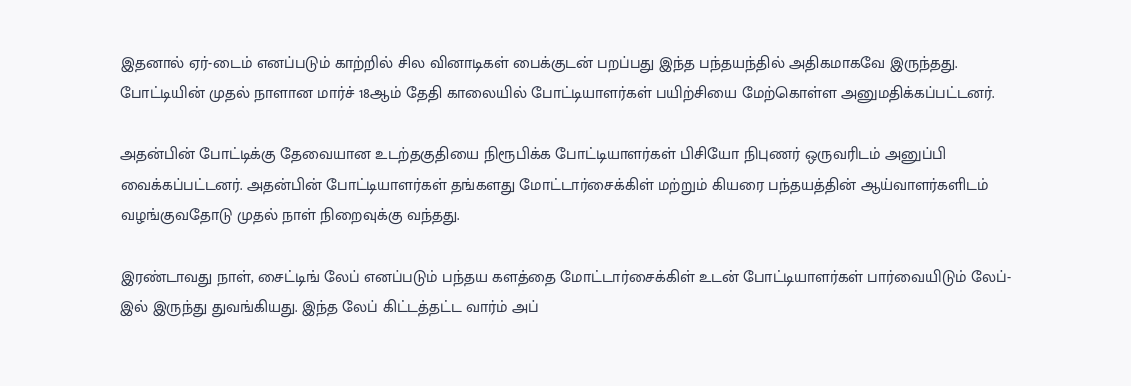இதனால் ஏர்-டைம் எனப்படும் காற்றில் சில வினாடிகள் பைக்குடன் பறப்பது இந்த பந்தயந்தில் அதிகமாகவே இருந்தது. போட்டியின் முதல் நாளான மார்ச் 18ஆம் தேதி காலையில் போட்டியாளர்கள் பயிற்சியை மேற்கொள்ள அனுமதிக்கப்பட்டனர்.

அதன்பின் போட்டிக்கு தேவையான உடற்தகுதியை நிரூபிக்க போட்டியாளர்கள் பிசியோ நிபுணர் ஒருவரிடம் அனுப்பி வைக்கப்பட்டனர். அதன்பின் போட்டியாளர்கள் தங்களது மோட்டார்சைக்கிள் மற்றும் கியரை பந்தயத்தின் ஆய்வாளர்களிடம் வழங்குவதோடு முதல் நாள் நிறைவுக்கு வந்தது.

இரண்டாவது நாள், சைட்டிங் லேப் எனப்படும் பந்தய களத்தை மோட்டார்சைக்கிள் உடன் போட்டியாளர்கள் பார்வையிடும் லேப்-இல் இருந்து துவங்கியது. இந்த லேப் கிட்டத்தட்ட வார்ம் அப்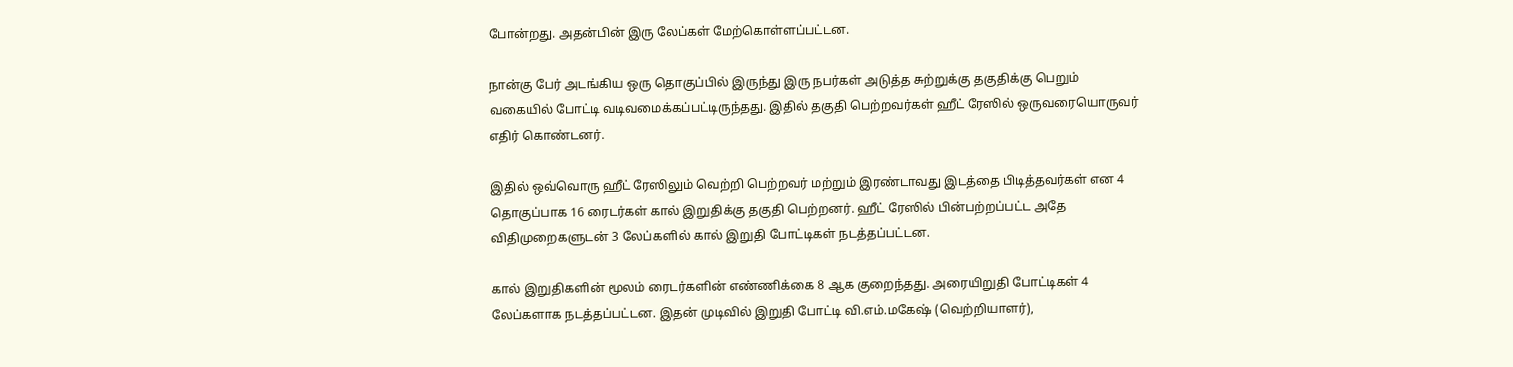போன்றது. அதன்பின் இரு லேப்கள் மேற்கொள்ளப்பட்டன.

நான்கு பேர் அடங்கிய ஒரு தொகுப்பில் இருந்து இரு நபர்கள் அடுத்த சுற்றுக்கு தகுதிக்கு பெறும் வகையில் போட்டி வடிவமைக்கப்பட்டிருந்தது. இதில் தகுதி பெற்றவர்கள் ஹீட் ரேஸில் ஒருவரையொருவர் எதிர் கொண்டனர்.

இதில் ஒவ்வொரு ஹீட் ரேஸிலும் வெற்றி பெற்றவர் மற்றும் இரண்டாவது இடத்தை பிடித்தவர்கள் என 4 தொகுப்பாக 16 ரைடர்கள் கால் இறுதிக்கு தகுதி பெற்றனர். ஹீட் ரேஸில் பின்பற்றப்பட்ட அதே விதிமுறைகளுடன் 3 லேப்களில் கால் இறுதி போட்டிகள் நடத்தப்பட்டன.

கால் இறுதிகளின் மூலம் ரைடர்களின் எண்ணிக்கை 8 ஆக குறைந்தது. அரையிறுதி போட்டிகள் 4 லேப்களாக நடத்தப்பட்டன. இதன் முடிவில் இறுதி போட்டி வி.எம்.மகேஷ் (வெற்றியாளர்),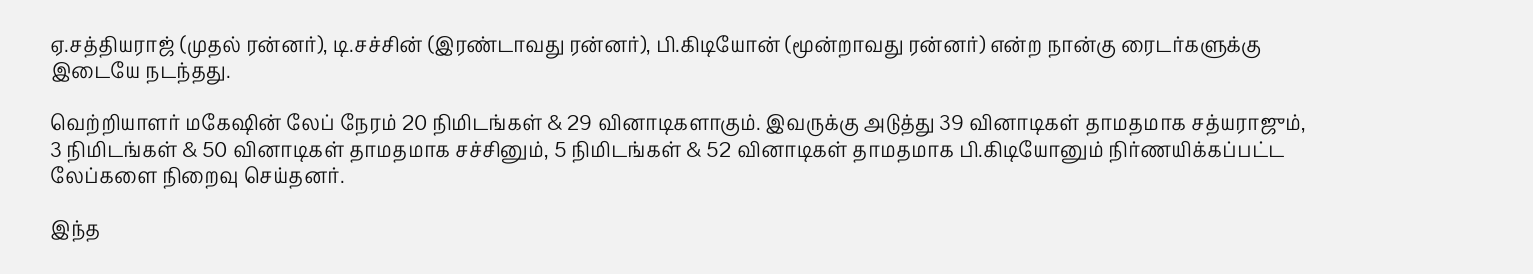ஏ.சத்தியராஜ் (முதல் ரன்னர்), டி.சச்சின் (இரண்டாவது ரன்னர்), பி.கிடியோன் (மூன்றாவது ரன்னர்) என்ற நான்கு ரைடர்களுக்கு இடையே நடந்தது.

வெற்றியாளர் மகேஷின் லேப் நேரம் 20 நிமிடங்கள் & 29 வினாடிகளாகும். இவருக்கு அடுத்து 39 வினாடிகள் தாமதமாக சத்யராஜும், 3 நிமிடங்கள் & 50 வினாடிகள் தாமதமாக சச்சினும், 5 நிமிடங்கள் & 52 வினாடிகள் தாமதமாக பி.கிடியோனும் நிர்ணயிக்கப்பட்ட லேப்களை நிறைவு செய்தனர்.

இந்த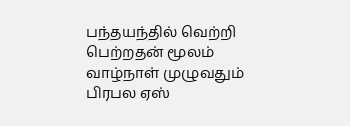பந்தயந்தில் வெற்றி பெற்றதன் மூலம் வாழ்நாள் முழுவதும் பிரபல ஏஸ்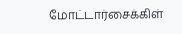மோட்டார்சைக்கிள்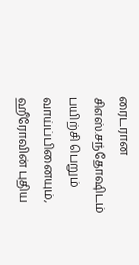ரைடரான சிஎஸ்.சந்தோஷிடம் பயிற்சி பெறும் வாய்ப்பினையும், ஹீரோவின் புதிய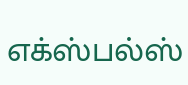எக்ஸ்பல்ஸ்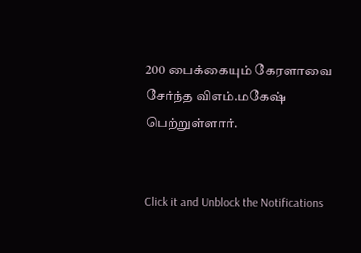200 பைக்கையும் கேரளாவை சேர்ந்த விஎம்.மகேஷ் பெற்றுள்ளார்.


Click it and Unblock the Notifications